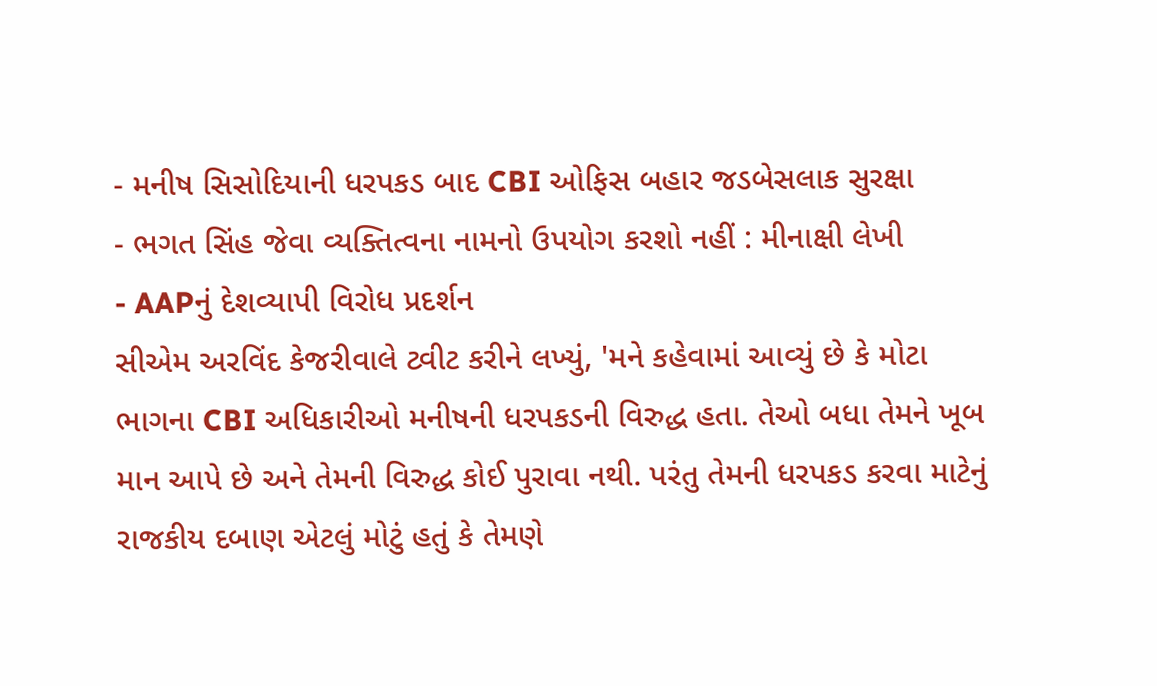- મનીષ સિસોદિયાની ધરપકડ બાદ CBI ઓફિસ બહાર જડબેસલાક સુરક્ષા
- ભગત સિંહ જેવા વ્યક્તિત્વના નામનો ઉપયોગ કરશો નહીં : મીનાક્ષી લેખી
- AAPનું દેશવ્યાપી વિરોધ પ્રદર્શન
સીએમ અરવિંદ કેજરીવાલે ટ્વીટ કરીને લખ્યું, 'મને કહેવામાં આવ્યું છે કે મોટા ભાગના CBI અધિકારીઓ મનીષની ધરપકડની વિરુદ્ધ હતા. તેઓ બધા તેમને ખૂબ માન આપે છે અને તેમની વિરુદ્ધ કોઈ પુરાવા નથી. પરંતુ તેમની ધરપકડ કરવા માટેનું રાજકીય દબાણ એટલું મોટું હતું કે તેમણે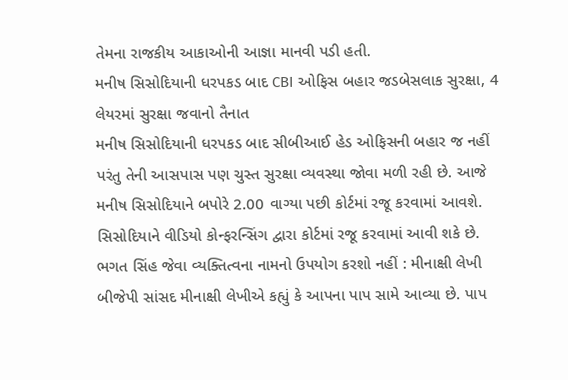તેમના રાજકીય આકાઓની આજ્ઞા માનવી પડી હતી.
મનીષ સિસોદિયાની ધરપકડ બાદ CBI ઓફિસ બહાર જડબેસલાક સુરક્ષા, 4 લેયરમાં સુરક્ષા જવાનો તૈનાત
મનીષ સિસોદિયાની ધરપકડ બાદ સીબીઆઈ હેડ ઓફિસની બહાર જ નહીં પરંતુ તેની આસપાસ પણ ચુસ્ત સુરક્ષા વ્યવસ્થા જોવા મળી રહી છે. આજે મનીષ સિસોદિયાને બપોરે 2.00 વાગ્યા પછી કોર્ટમાં રજૂ કરવામાં આવશે. સિસોદિયાને વીડિયો કોન્ફરન્સિંગ દ્વારા કોર્ટમાં રજૂ કરવામાં આવી શકે છે.
ભગત સિંહ જેવા વ્યક્તિત્વના નામનો ઉપયોગ કરશો નહીં : મીનાક્ષી લેખી
બીજેપી સાંસદ મીનાક્ષી લેખીએ કહ્યું કે આપના પાપ સામે આવ્યા છે. પાપ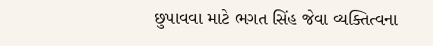છુપાવવા માટે ભગત સિંહ જેવા વ્યક્તિત્વના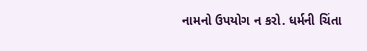નામનો ઉપયોગ ન કરો. ધર્મની ચિંતા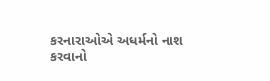કરનારાઓએ અધર્મનો નાશ કરવાનો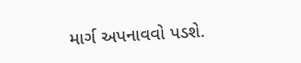માર્ગ અપનાવવો પડશે.